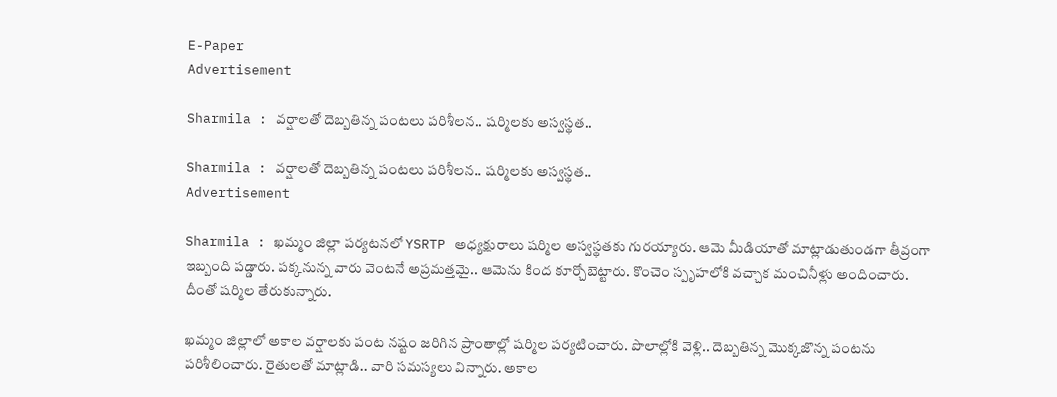E-Paper
Advertisement

Sharmila : వర్షాలతో దెబ్బతిన్న పంటలు పరిశీలన.. షర్మిలకు అస్వస్థత..

Sharmila : వర్షాలతో దెబ్బతిన్న పంటలు పరిశీలన.. షర్మిలకు అస్వస్థత..
Advertisement

Sharmila : ఖమ్మం జిల్లా పర్యటనలో YSRTP అధ్యక్షురాలు షర్మిల అస్వస్థతకు గురయ్యారు. ఆమె మీడియాతో మాట్లాడుతుండగా తీవ్రంగా ఇబ్బంది పడ్డారు. పక్కనున్న వారు వెంటనే అప్రమత్తమై.. ఆమెను కింద కూర్చోబెట్టారు. కొంచెం స్పృహలోకి వచ్చాక మంచినీళ్లు అందించారు. దీంతో షర్మిల తేరుకున్నారు.

ఖమ్మం జిల్లాలో అకాల వర్షాలకు పంట నష్టం జరిగిన ప్రాంతాల్లో షర్మిల పర్యటించారు. పొలాల్లోకి వెళ్లి.. దెబ్బతిన్న మొక్కజొన్న పంటను పరిశీలించారు. రైతులతో మాట్లాడి.. వారి సమస్యలు విన్నారు. అకాల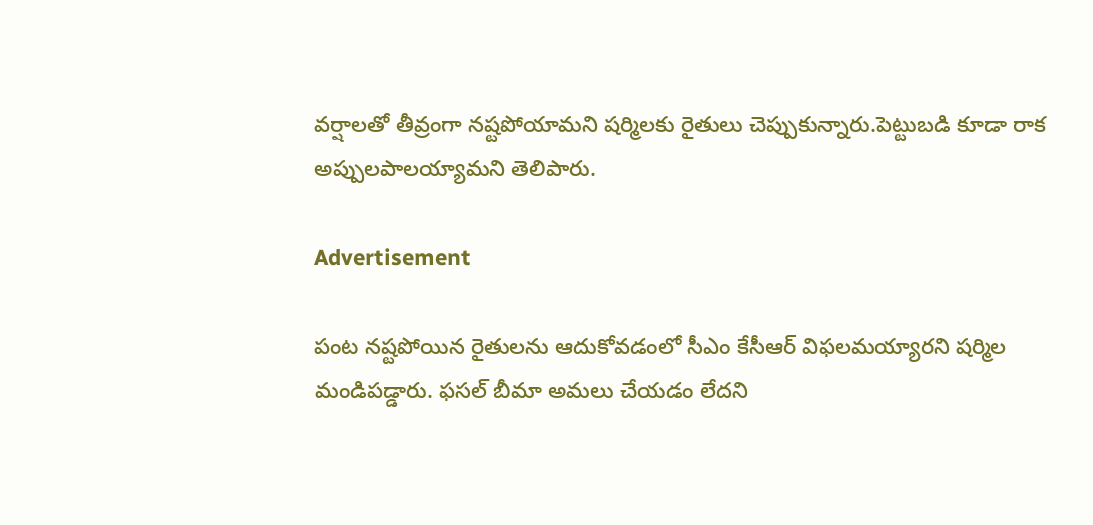వర్షాలతో తీవ్రంగా నష్టపోయామని షర్మిలకు రైతులు చెప్పుకున్నారు.పెట్టుబడి కూడా రాక అప్పులపాలయ్యామని తెలిపారు.

Advertisement

పంట నష్టపోయిన రైతులను ఆదుకోవడంలో సీఎం కేసీఆర్ విఫలమయ్యారని షర్మిల మండిపడ్డారు. ఫసల్ బీమా అమలు చేయడం లేదని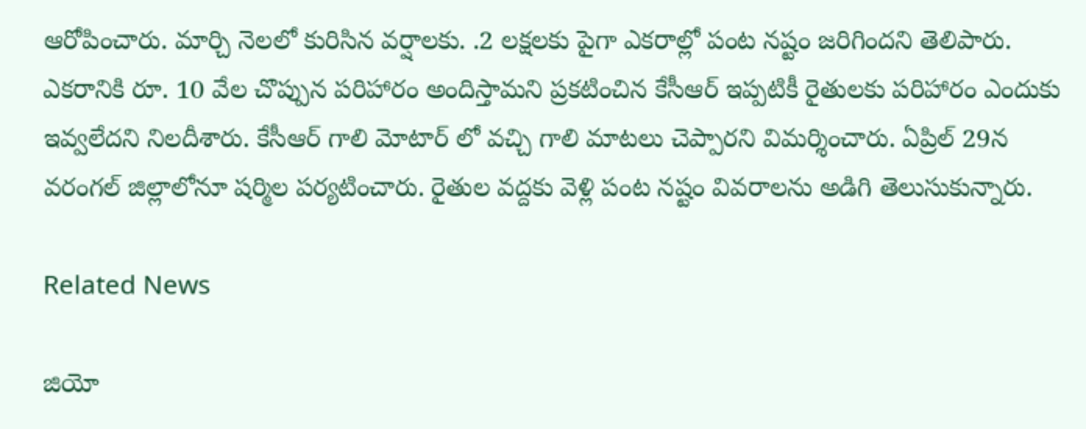ఆరోపించారు. మార్చి నెలలో కురిసిన వర్షాలకు. .2 లక్షలకు పైగా ఎకరాల్లో పంట నష్టం జరిగిందని తెలిపారు. ఎకరానికి రూ. 10 వేల చొప్పున పరిహారం అందిస్తామని ప్రకటించిన కేసీఆర్ ఇప్పటికీ రైతులకు పరిహారం ఎందుకు ఇవ్వలేదని నిలదీశారు. కేసీఆర్ గాలి మోటార్ లో వచ్చి గాలి మాటలు చెప్పారని విమర్శించారు. ఏప్రిల్ 29న వరంగల్ జిల్లాలోనూ షర్మిల పర్యటించారు. రైతుల వద్దకు వెళ్లి పంట నష్టం వివరాలను అడిగి తెలుసుకున్నారు.

Related News

జియో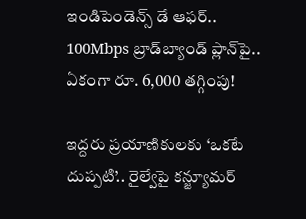ఇండిపెండెన్స్ డే ఆఫర్.. 100Mbps బ్రాడ్‌బ్యాండ్ ప్లాన్‌పై.. ఏకంగా రూ. 6,000 తగ్గింపు!

ఇద్దరు ప్రయాణికులకు ‘ఒకటే దుప్పటి’.. రైల్వేపై కన్జ్యూమర్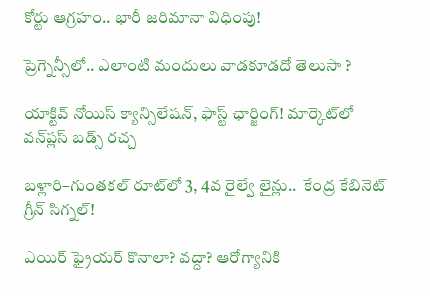కోర్టు ఆగ్రహం.. భారీ జరిమానా విధింపు!

ప్రెగ్నెన్సీలో.. ఎలాంటి మందులు వాడకూడదో తెలుసా ?

యాక్టివ్ నోయిస్ క్యాన్సిలేషన్, ఫాస్ట్ ఛార్జింగ్! మార్కెట్‌లో వన్‌ప్లస్ బడ్స్ రచ్చ

బళ్లారి–గుంతకల్ రూట్‌లో 3, 4వ రైల్వే లైన్లు..  కేంద్ర కేబినెట్ గ్రీన్ సిగ్నల్!

ఎయిర్ ఫ్రైయర్ కొనాలా? వద్దా? ఆరోగ్యానికి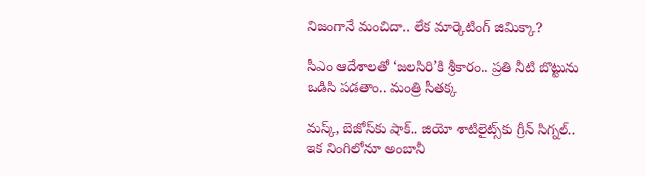నిజంగానే మంచిదా.. లేక మార్కెటింగ్ జిమిక్కా?

సీఎం ఆదేశాలతో ‘జలసిరి’కి శ్రీకారం.. ప్రతి నీటి బొట్టును ఒడిసి పడతాం.. మంత్రి సీతక్క

మస్క్, బెజోస్‌కు షాక్.. జియో శాటిలైట్స్‌కు గ్రీన్ సిగ్నల్.. ఇక నింగిలోనూ అంబానీ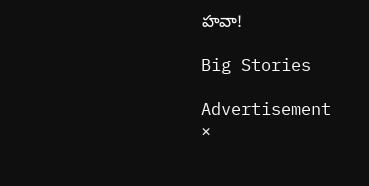హవా!

Big Stories

Advertisement
×